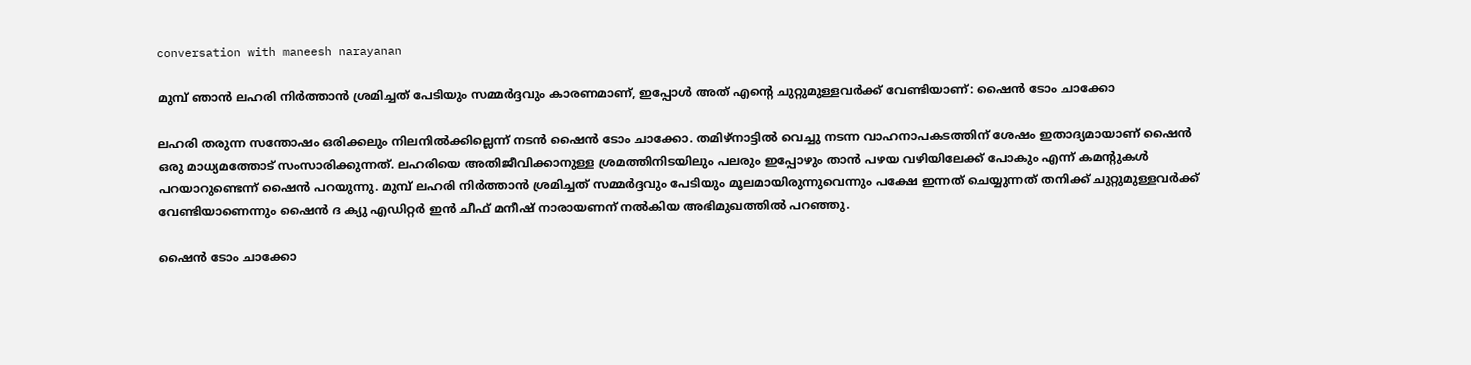conversation with maneesh narayanan

മുമ്പ് ഞാൻ ലഹരി നിർത്താൻ ശ്രമിച്ചത് പേടിയും സമ്മർദ്ദവും കാരണമാണ്, ഇപ്പോൾ അത് എന്റെ ചുറ്റുമുള്ളവർക്ക് വേണ്ടിയാണ്: ഷൈൻ ടോം ചാക്കോ

ലഹരി തരുന്ന സന്തോഷം ഒരിക്കലും നിലനിൽക്കില്ലെന്ന് നടൻ ഷൈൻ ടോം ചാക്കോ. തമിഴ്നാട്ടിൽ വെച്ചു നടന്ന വാഹനാപകടത്തിന് ശേഷം ഇതാദ്യമായാണ് ഷൈൻ ഒരു മാധ്യമത്തോട് സംസാരിക്കുന്നത്. ലഹരിയെ അതിജീവിക്കാനുള്ള ശ്രമത്തിനിടയിലും പലരും ഇപ്പോഴും താൻ പഴയ വഴിയിലേക്ക് പോകും എന്ന് കമന്റുകൾ പറയാറുണ്ടെന്ന് ഷൈൻ പറയുന്നു. മുമ്പ് ലഹരി നിർത്താൻ ശ്രമിച്ചത് സമ്മർദ്ദവും പേടിയും മൂലമായിരുന്നുവെന്നും പക്ഷേ ഇന്നത് ചെയ്യുന്നത് തനിക്ക് ചുറ്റുമുള്ളവർക്ക് വേണ്ടിയാണെന്നും ഷൈൻ ദ ക്യു എഡിറ്റർ ഇൻ ചീഫ് മനീഷ് നാരായണന് നൽകിയ അഭിമുഖത്തിൽ പറഞ്ഞു.

ഷൈൻ ടോം ചാക്കോ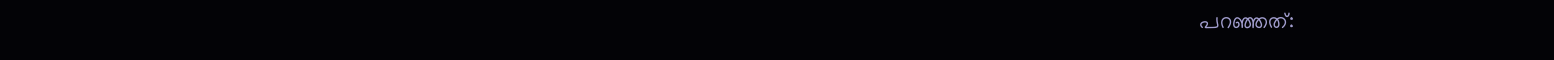പറഞ്ഞത്: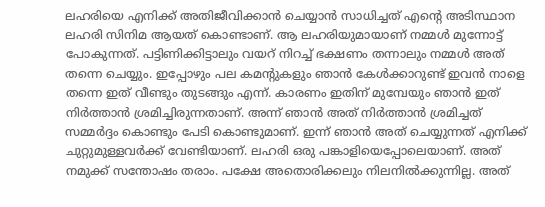ലഹരിയെ എനിക്ക് അതിജീവിക്കാൻ ചെയ്യാൻ സാധിച്ചത് എന്റെ അടിസ്ഥാന ലഹരി സിനിമ ആയത് കൊണ്ടാണ്. ആ ലഹരിയുമായാണ് നമ്മൾ മുന്നോട്ട് പോകുന്നത്. പട്ടിണിക്കിട്ടാലും വയറ് നിറച്ച് ഭക്ഷണം തന്നാലും നമ്മൾ അത് തന്നെ ചെയ്യും. ഇപ്പോഴും പല കമന്റുകളും ഞാൻ കേൾക്കാറുണ്ട് ഇവൻ നാളെ തന്നെ ഇത് വീണ്ടും തുടങ്ങും എന്ന്. കാരണം ഇതിന് മുമ്പേയും ഞാൻ ഇത് നിർത്താൻ ശ്രമിച്ചിരുന്നതാണ്. അന്ന് ഞാൻ അത് നിർത്താൻ ശ്രമിച്ചത് സമ്മർദ്ദം കൊണ്ടും പേടി കൊണ്ടുമാണ്. ഇന്ന് ഞാൻ അത് ചെയ്യുന്നത് എനിക്ക് ചുറ്റുമുള്ളവർക്ക് വേണ്ടിയാണ്. ലഹരി ഒരു പങ്കാളിയെപ്പോലെയാണ്. അത് നമുക്ക് സന്തോഷം തരാം. പക്ഷേ അതൊരിക്കലും നിലനിൽക്കുന്നില്ല. അത്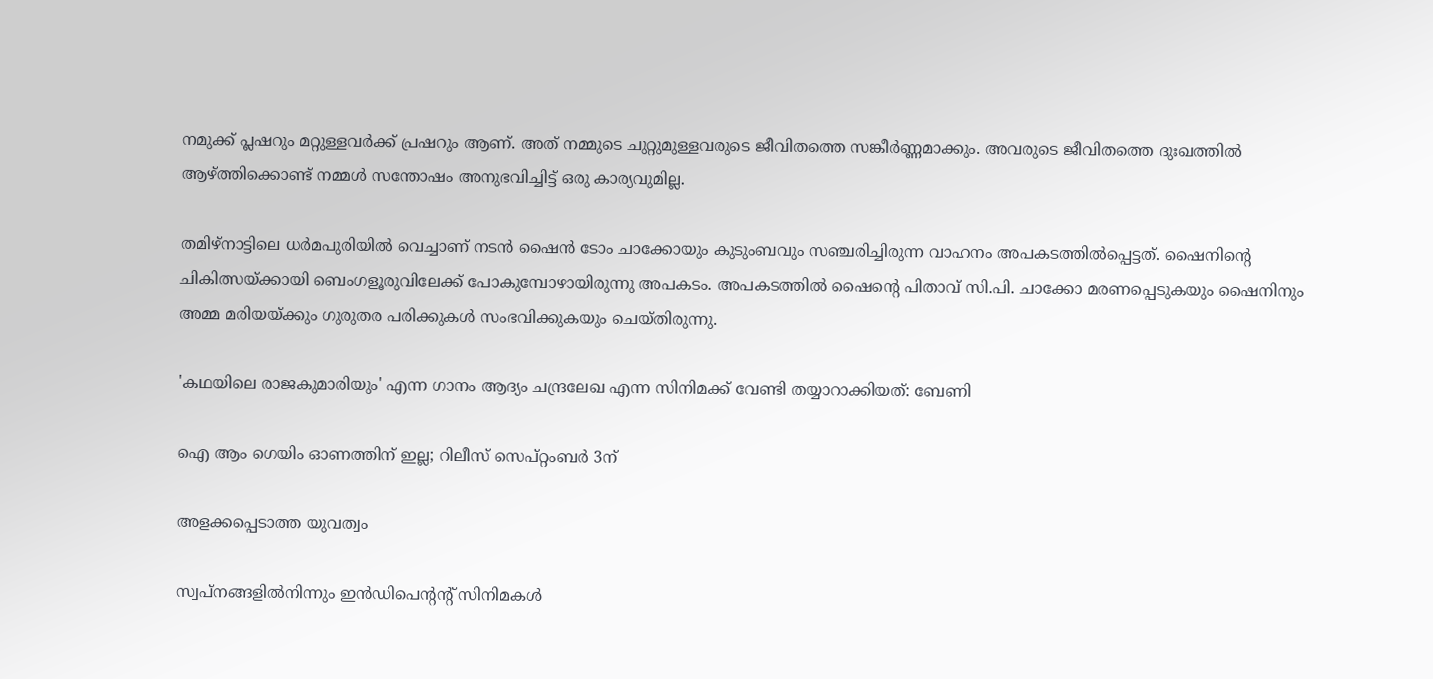നമുക്ക് പ്ലഷറും മറ്റുള്ളവർക്ക് പ്രഷറും ആണ്. അത് നമ്മുടെ ചുറ്റുമുള്ളവരുടെ ജീവിതത്തെ സങ്കീർണ്ണമാക്കും. അവരുടെ ജീവിതത്തെ ദുഃഖത്തിൽ ആഴ്ത്തിക്കൊണ്ട് നമ്മൾ സന്തോഷം അനുഭവിച്ചിട്ട് ഒരു കാര്യവുമില്ല.

തമിഴ്നാട്ടിലെ ധർമപുരിയിൽ വെച്ചാണ് നടൻ ഷൈൻ ടോം ചാക്കോയും കുടുംബവും സഞ്ചരിച്ചിരുന്ന വാഹനം അപകടത്തിൽപ്പെട്ടത്. ഷൈനിന്റെ ചികിത്സയ്ക്കായി ബെംഗളൂരുവിലേക്ക് പോകുമ്പോഴായിരുന്നു അപകടം. അപകടത്തിൽ ഷൈന്റെ പിതാവ് സി.പി. ചാക്കോ മരണപ്പെടുകയും ഷൈനിനും അമ്മ മരിയയ്ക്കും ഗുരുതര പരിക്കുകൾ സംഭവിക്കുകയും ചെയ്തിരുന്നു.

'കഥയിലെ രാജകുമാരിയും' എന്ന ഗാനം ആദ്യം ചന്ദ്രലേഖ എന്ന സിനിമക്ക് വേണ്ടി തയ്യാറാക്കിയത്: ബേണി

ഐ ആം ഗെയിം ഓണത്തിന് ഇല്ല; റിലീസ് സെപ്റ്റംബർ 3ന്

അളക്കപ്പെടാത്ത യുവത്വം

സ്വപ്നങ്ങളിൽനിന്നും ഇൻഡിപെന്റന്റ് സിനിമകൾ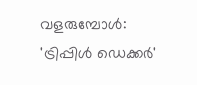വളരുമ്പോൾ: 'ട്രിപ്പിൾ ഡെക്കർ'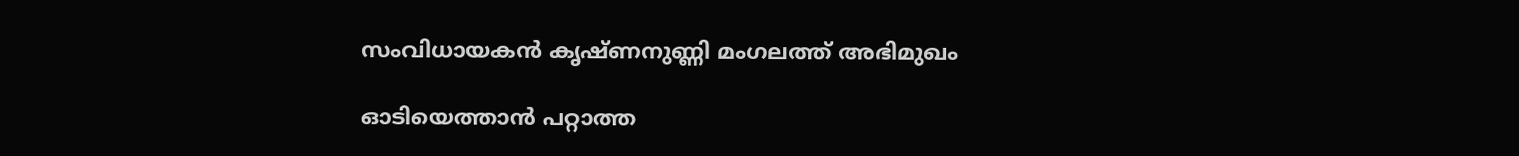സംവിധായകൻ കൃഷ്ണനുണ്ണി മംഗലത്ത് അഭിമുഖം

ഓടിയെത്താൻ പറ്റാത്ത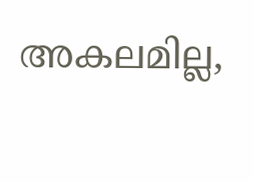അകലമില്ല,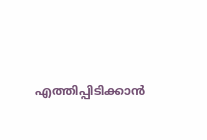എത്തിപ്പിടിക്കാൻ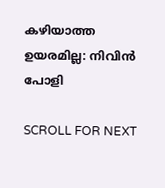കഴിയാത്ത ഉയരമില്ല: നിവിൻ പോളി

SCROLL FOR NEXT